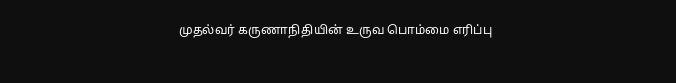முதல்வர் கருணாநிதியின் உருவ பொம்மை எரிப்பு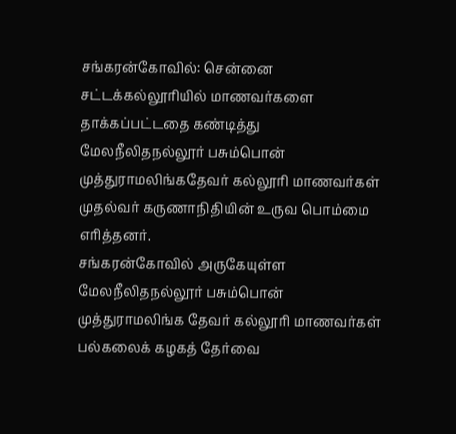சங்கரன்கோவில்: சென்னை சட்டக்கல்லூரியில் மாணவர்களை தாக்கப்பட்டதை கண்டித்து மேலநீலிதநல்லூர் பசும்பொன் முத்துராமலிங்கதேவர் கல்லூரி மாணவர்கள் முதல்வர் கருணாநிதியின் உருவ பொம்மை எரித்தனர்.
சங்கரன்கோவில் அருகேயுள்ள மேலநீலிதநல்லூர் பசும்பொன் முத்துராமலிங்க தேவர் கல்லூரி மாணவர்கள் பல்கலைக் கழகத் தேர்வை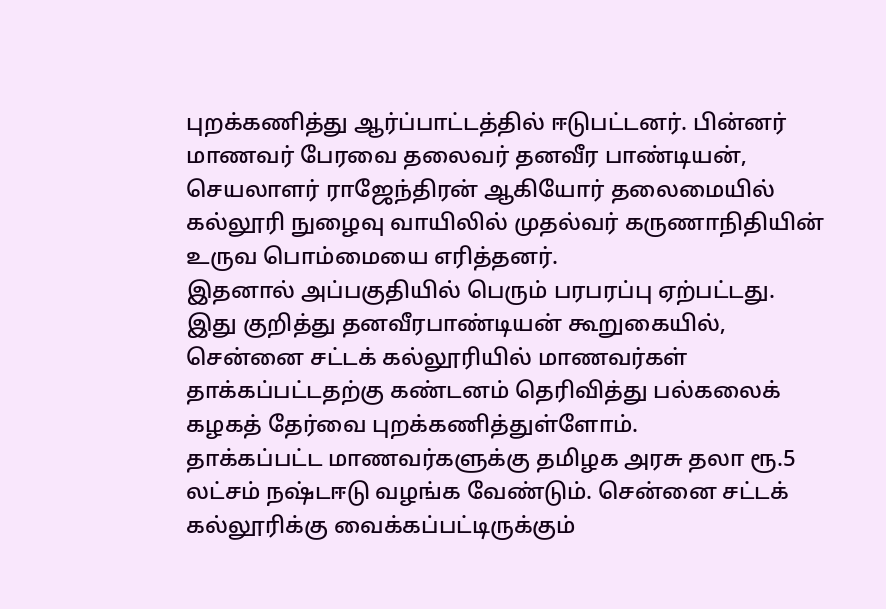புறக்கணித்து ஆர்ப்பாட்டத்தில் ஈடுபட்டனர். பின்னர் மாணவர் பேரவை தலைவர் தனவீர பாண்டியன், செயலாளர் ராஜேந்திரன் ஆகியோர் தலைமையில் கல்லூரி நுழைவு வாயிலில் முதல்வர் கருணாநிதியின் உருவ பொம்மையை எரித்தனர்.
இதனால் அப்பகுதியில் பெரும் பரபரப்பு ஏற்பட்டது.
இது குறித்து தனவீரபாண்டியன் கூறுகையில், சென்னை சட்டக் கல்லூரியில் மாணவர்கள் தாக்கப்பட்டதற்கு கண்டனம் தெரிவித்து பல்கலைக் கழகத் தேர்வை புறக்கணித்துள்ளோம்.
தாக்கப்பட்ட மாணவர்களுக்கு தமிழக அரசு தலா ரூ.5 லட்சம் நஷ்டஈடு வழங்க வேண்டும். சென்னை சட்டக் கல்லூரிக்கு வைக்கப்பட்டிருக்கும்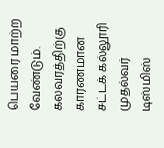பெயரை மாற்ற வேண்டும்.
கலவரத்திற்கு காரணமான சட்டக் கல்லூரி முதல்வர் டிஸ்மிஸ்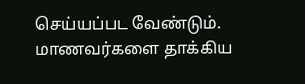செய்யப்பட வேண்டும். மாணவர்களை தாக்கிய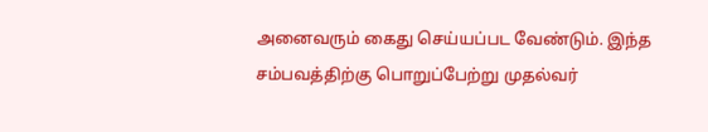அனைவரும் கைது செய்யப்பட வேண்டும். இந்த சம்பவத்திற்கு பொறுப்பேற்று முதல்வர்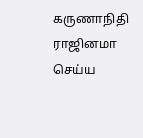கருணாநிதி ராஜினமா செய்ய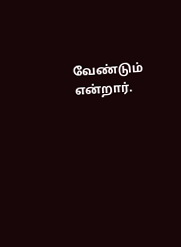வேண்டும் என்றார்.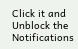Click it and Unblock the Notifications